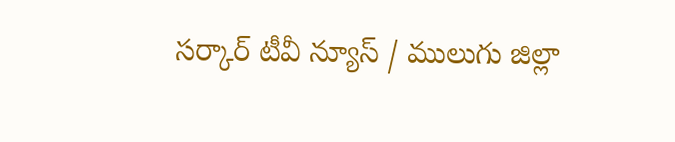సర్కార్ టీవీ న్యూస్ / ములుగు జిల్లా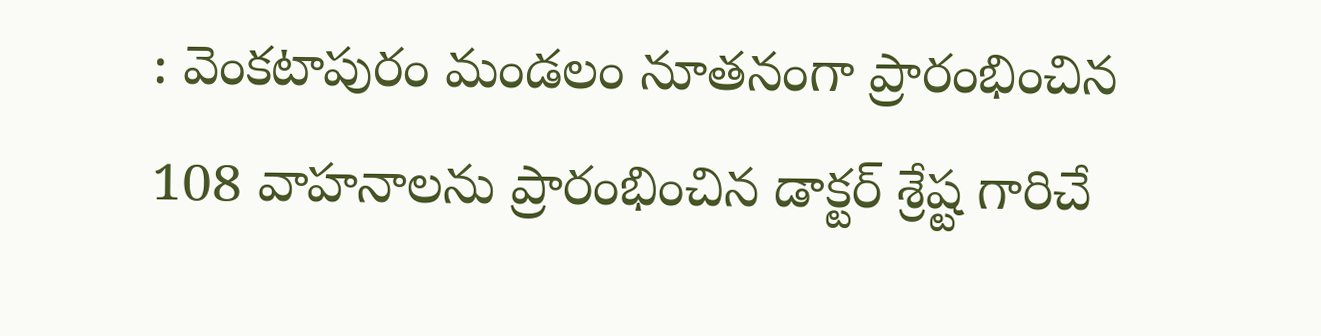: వెంకటాపురం మండలం నూతనంగా ప్రారంభించిన 108 వాహనాలను ప్రారంభించిన డాక్టర్ శ్రేష్ట గారిచే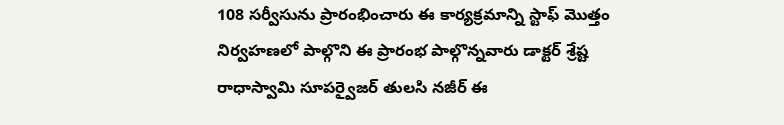108 సర్వీసును ప్రారంభించారు ఈ కార్యక్రమాన్ని స్టాఫ్ మొత్తం నిర్వహణలో పాల్గొని ఈ ప్రారంభ పాల్గొన్నవారు డాక్టర్ శ్రేష్ట రాధాస్వామి సూపర్వైజర్ తులసి నజీర్ ఈ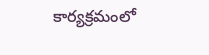కార్యక్రమంలో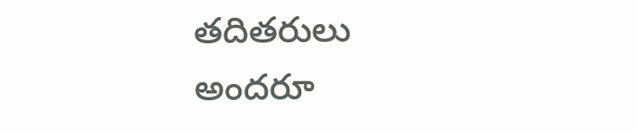తదితరులు అందరూ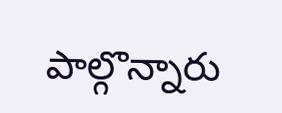పాల్గొన్నారు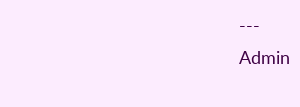---
Admin